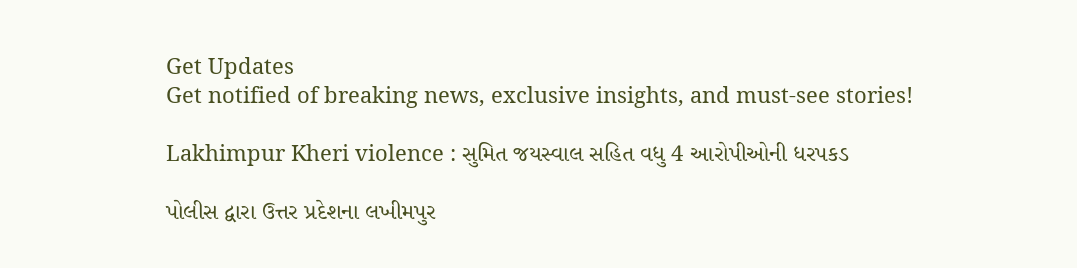Get Updates
Get notified of breaking news, exclusive insights, and must-see stories!

Lakhimpur Kheri violence : સુમિત જયસ્વાલ સહિત વધુ 4 આરોપીઓની ધરપકડ

પોલીસ દ્વારા ઉત્તર પ્રદેશના લખીમપુર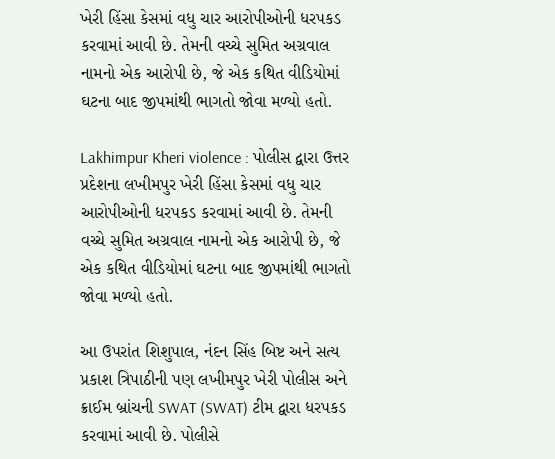ખેરી હિંસા કેસમાં વધુ ચાર આરોપીઓની ધરપકડ કરવામાં આવી છે. તેમની વચ્ચે સુમિત અગ્રવાલ નામનો એક આરોપી છે, જે એક કથિત વીડિયોમાં ઘટના બાદ જીપમાંથી ભાગતો જોવા મળ્યો હતો.

Lakhimpur Kheri violence : પોલીસ દ્વારા ઉત્તર પ્રદેશના લખીમપુર ખેરી હિંસા કેસમાં વધુ ચાર આરોપીઓની ધરપકડ કરવામાં આવી છે. તેમની વચ્ચે સુમિત અગ્રવાલ નામનો એક આરોપી છે, જે એક કથિત વીડિયોમાં ઘટના બાદ જીપમાંથી ભાગતો જોવા મળ્યો હતો.

આ ઉપરાંત શિશુપાલ, નંદન સિંહ બિષ્ટ અને સત્ય પ્રકાશ ત્રિપાઠીની પણ લખીમપુર ખેરી પોલીસ અને ક્રાઈમ બ્રાંચની SWAT (SWAT) ટીમ દ્વારા ધરપકડ કરવામાં આવી છે. પોલીસે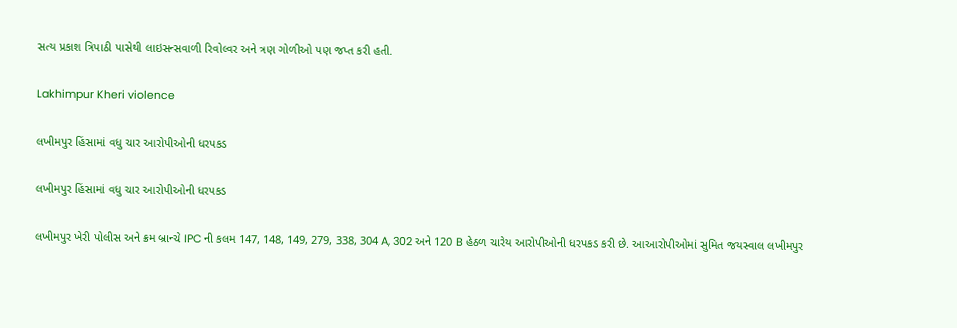સત્ય પ્રકાશ ત્રિપાઠી પાસેથી લાઇસન્સવાળી રિવોલ્વર અને ત્રણ ગોળીઓ પણ જપ્ત કરી હતી.

Lakhimpur Kheri violence

લખીમપુર હિંસામાં વધુ ચાર આરોપીઓની ધરપકડ

લખીમપુર હિંસામાં વધુ ચાર આરોપીઓની ધરપકડ

લખીમપુર ખેરી પોલીસ અને ક્રમ બ્રાન્ચે IPC ની કલમ 147, 148, 149, 279, 338, 304 A, 302 અને 120 B હેઠળ ચારેય આરોપીઓની ધરપકડ કરી છે. આઆરોપીઓમાં સુમિત જયસ્વાલ લખીમપુર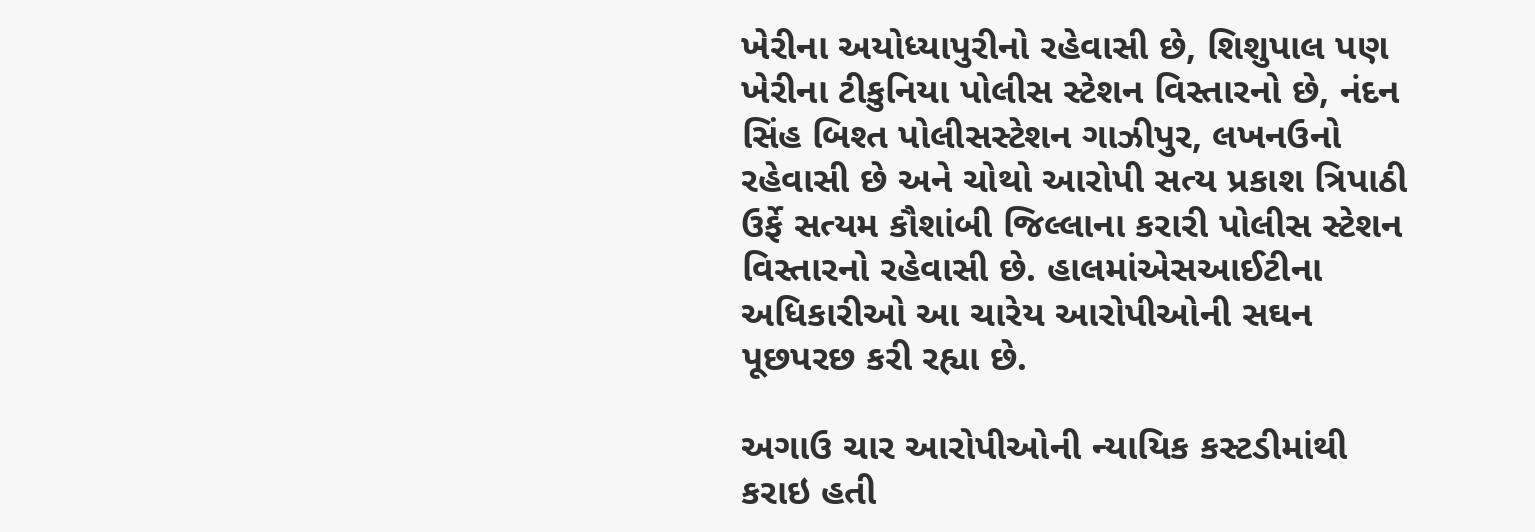ખેરીના અયોધ્યાપુરીનો રહેવાસી છે, શિશુપાલ પણ ખેરીના ટીકુનિયા પોલીસ સ્ટેશન વિસ્તારનો છે, નંદન સિંહ બિશ્ત પોલીસસ્ટેશન ગાઝીપુર, લખનઉનો રહેવાસી છે અને ચોથો આરોપી સત્ય પ્રકાશ ત્રિપાઠી ઉર્ફે સત્યમ કૌશાંબી જિલ્લાના કરારી પોલીસ સ્ટેશન વિસ્તારનો રહેવાસી છે. હાલમાંએસઆઈટીના અધિકારીઓ આ ચારેય આરોપીઓની સઘન પૂછપરછ કરી રહ્યા છે.

અગાઉ ચાર આરોપીઓની ન્યાયિક કસ્ટડીમાંથી કરાઇ હતી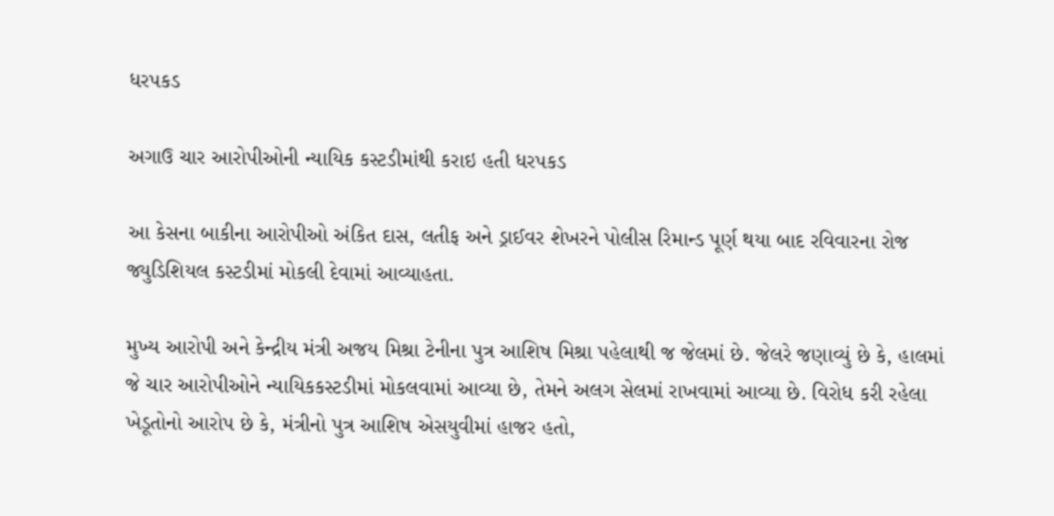ધરપકડ

અગાઉ ચાર આરોપીઓની ન્યાયિક કસ્ટડીમાંથી કરાઇ હતી ધરપકડ

આ કેસના બાકીના આરોપીઓ અંકિત દાસ, લતીફ અને ડ્રાઈવર શેખરને પોલીસ રિમાન્ડ પૂર્ણ થયા બાદ રવિવારના રોજ જ્યુડિશિયલ કસ્ટડીમાં મોકલી દેવામાં આવ્યાહતા.

મુખ્ય આરોપી અને કેન્દ્રીય મંત્રી અજય મિશ્રા ટેનીના પુત્ર આશિષ મિશ્રા પહેલાથી જ જેલમાં છે. જેલરે જણાવ્યું છે કે, હાલમાં જે ચાર આરોપીઓને ન્યાયિકકસ્ટડીમાં મોકલવામાં આવ્યા છે, તેમને અલગ સેલમાં રાખવામાં આવ્યા છે. વિરોધ કરી રહેલા ખેડૂતોનો આરોપ છે કે, મંત્રીનો પુત્ર આશિષ એસયુવીમાં હાજર હતો,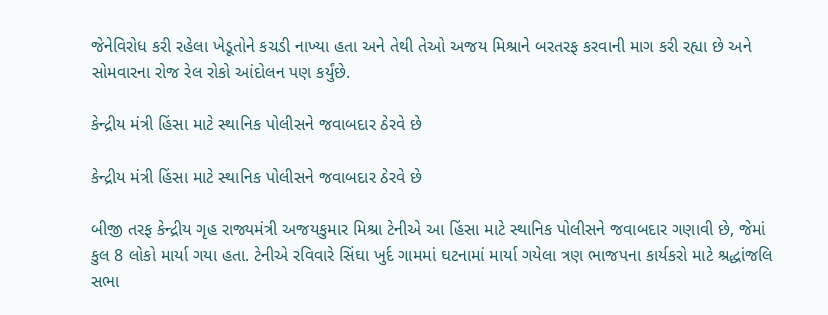જેનેવિરોધ કરી રહેલા ખેડૂતોને કચડી નાખ્યા હતા અને તેથી તેઓ અજય મિશ્રાને બરતરફ કરવાની માગ કરી રહ્યા છે અને સોમવારના રોજ રેલ રોકો આંદોલન પણ કર્યુંછે.

કેન્દ્રીય મંત્રી હિંસા માટે સ્થાનિક પોલીસને જવાબદાર ઠેરવે છે

કેન્દ્રીય મંત્રી હિંસા માટે સ્થાનિક પોલીસને જવાબદાર ઠેરવે છે

બીજી તરફ કેન્દ્રીય ગૃહ રાજ્યમંત્રી અજયકુમાર મિશ્રા ટેનીએ આ હિંસા માટે સ્થાનિક પોલીસને જવાબદાર ગણાવી છે, જેમાં કુલ 8 લોકો માર્યા ગયા હતા. ટેનીએ રવિવારે સિંઘા ખુર્દ ગામમાં ઘટનામાં માર્યા ગયેલા ત્રણ ભાજપના કાર્યકરો માટે શ્રદ્ધાંજલિ સભા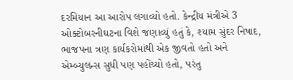દરમિયાન આ આરોપ લગાવ્યો હતો. કેન્દ્રીય મંત્રીએ 3 ઓક્ટોબરનીઘટના વિશે જણાવ્યું હતું કે, શ્યામ સુંદર નિષાદ, ભાજપના ત્રણ કાર્યકરોમાંથી એક જીવતો હતો અને એમ્બ્યુલન્સ સુધી પણ પહોંચ્યો હતો, પરંતુ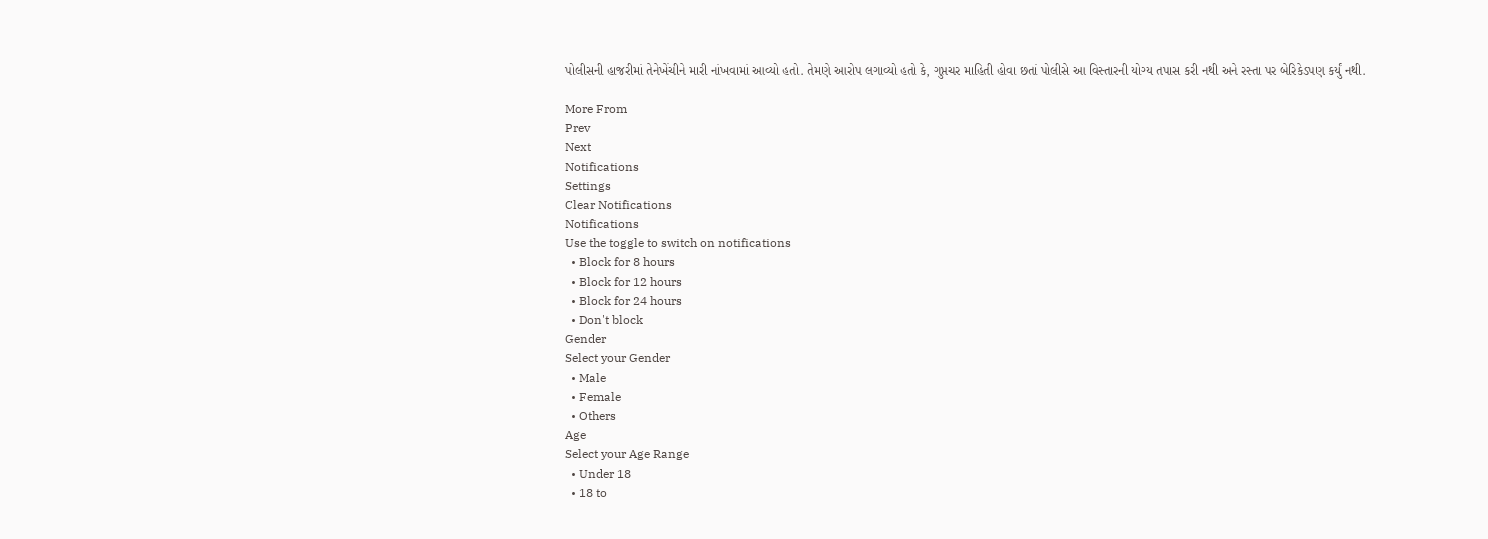પોલીસની હાજરીમાં તેનેખેંચીને મારી નાંખવામાં આવ્યો હતો. તેમણે આરોપ લગાવ્યો હતો કે, ગુપ્તચર માહિતી હોવા છતાં પોલીસે આ વિસ્તારની યોગ્ય તપાસ કરી નથી અને રસ્તા પર બેરિકેડપણ કર્યું નથી.

More From
Prev
Next
Notifications
Settings
Clear Notifications
Notifications
Use the toggle to switch on notifications
  • Block for 8 hours
  • Block for 12 hours
  • Block for 24 hours
  • Don't block
Gender
Select your Gender
  • Male
  • Female
  • Others
Age
Select your Age Range
  • Under 18
  • 18 to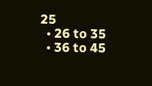25
  • 26 to 35
  • 36 to 45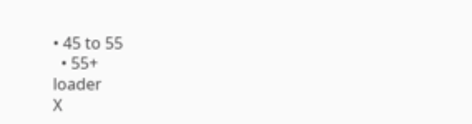• 45 to 55
  • 55+
loader
X